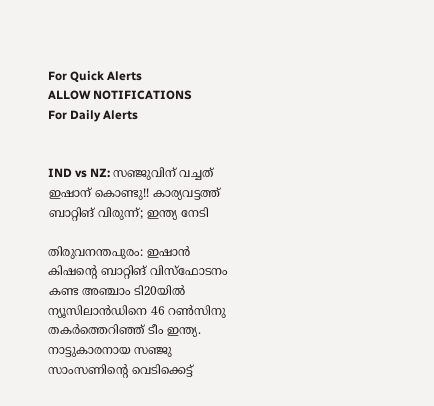For Quick Alerts
ALLOW NOTIFICATIONS
For Daily Alerts


IND vs NZ: സഞ്ജുവിന് വച്ചത് ഇഷാന് കൊണ്ടു!! കാര്യവട്ടത്ത് ബാറ്റിങ് വിരുന്ന്; ഇന്ത്യ നേടി

തിരുവനന്തപുരം: ഇഷാന്‍ കിഷന്റെ ബാറ്റിങ് വിസ്‌ഫോടനം കണ്ട അഞ്ചാം ടി20യില്‍ ന്യൂസിലാന്‍ഡിനെ 46 റണ്‍സിനു തകര്‍ത്തെറിഞ്ഞ് ടീം ഇന്ത്യ. നാട്ടുകാരനായ സഞ്ജു സാംസണിന്റെ വെടിക്കെട്ട്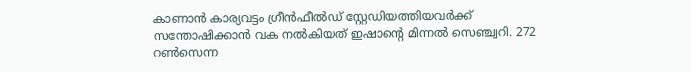കാണാന്‍ കാര്യവട്ടം ഗ്രീന്‍ഫീല്‍ഡ് സ്റ്റേഡിയത്തിയവര്‍ക്ക് സന്തോഷിക്കാന്‍ വക നല്‍കിയത് ഇഷാന്റെ മിന്നല്‍ സെഞ്ച്വറി. 272 റണ്‍സെന്ന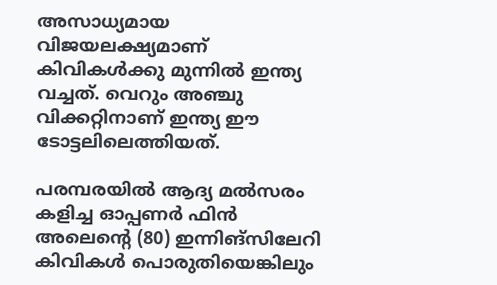അസാധ്യമായ വിജയലക്ഷ്യമാണ് കിവികള്‍ക്കു മുന്നില്‍ ഇന്ത്യ വച്ചത്. വെറും അഞ്ചു വിക്കറ്റിനാണ് ഇന്ത്യ ഈ ടോട്ടലിലെത്തിയത്.

പരമ്പരയില്‍ ആദ്യ മല്‍സരം കളിച്ച ഓപ്പണര്‍ ഫിന്‍ അലെന്റെ (80) ഇന്നിങ്‌സിലേറി കിവികള്‍ പൊരുതിയെങ്കിലും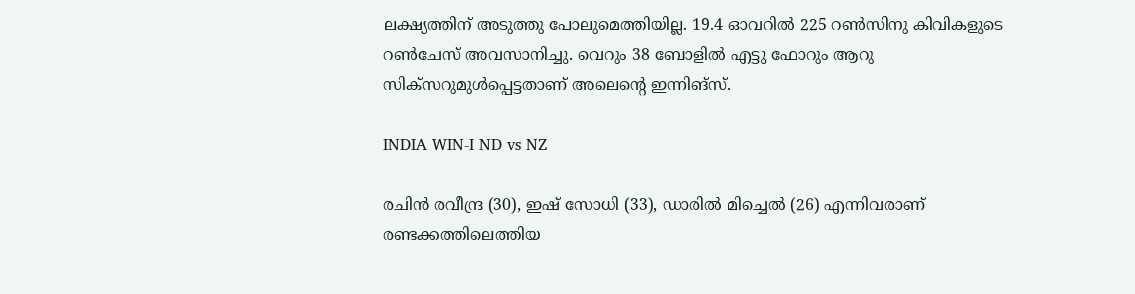ലക്ഷ്യത്തിന് അടുത്തു പോലുമെത്തിയില്ല. 19.4 ഓവറില്‍ 225 റണ്‍സിനു കിവികളുടെ റണ്‍ചേസ് അവസാനിച്ചു. വെറും 38 ബോളില്‍ എട്ടു ഫോറും ആറു സിക്‌സറുമുള്‍പ്പെട്ടതാണ് അലെന്റെ ഇന്നിങ്‌സ്.

INDIA WIN-I ND vs NZ

രചിന്‍ രവീന്ദ്ര (30), ഇഷ് സോധി (33), ഡാരില്‍ മിച്ചെല്‍ (26) എന്നിവരാണ് രണ്ടക്കത്തിലെത്തിയ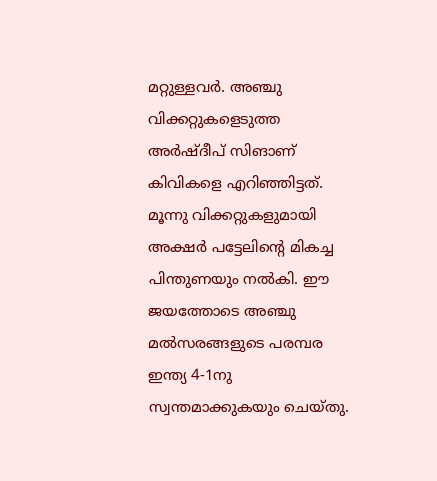മറ്റുള്ളവര്‍. അഞ്ചു വിക്കറ്റുകളെടുത്ത അര്‍ഷ്ദീപ് സിങാണ് കിവികളെ എറിഞ്ഞിട്ടത്. മൂന്നു വിക്കറ്റുകളുമായി അക്ഷര്‍ പട്ടേലിന്റെ മികച്ച പിന്തുണയും നല്‍കി. ഈ ജയത്തോടെ അഞ്ചു മല്‍സരങ്ങളുടെ പരമ്പര ഇന്ത്യ 4-1നു സ്വന്തമാക്കുകയും ചെയ്തു.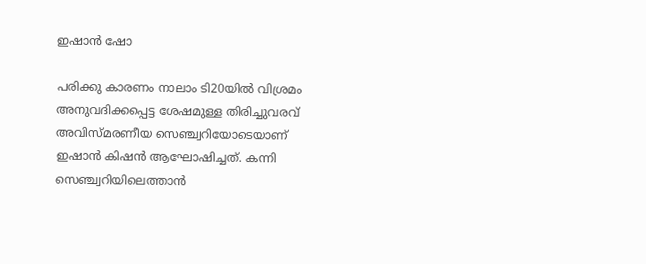ഇഷാന്‍ ഷോ

പരിക്കു കാരണം നാലാം ടി20യില്‍ വിശ്രമം അനുവദിക്കപ്പെട്ട ശേഷമുള്ള തിരിച്ചുവരവ് അവിസ്മരണീയ സെഞ്ച്വറിയോടെയാണ് ഇഷാന്‍ കിഷന്‍ ആഘോഷിച്ചത്. കന്നി സെഞ്ച്വറിയിലെത്താന്‍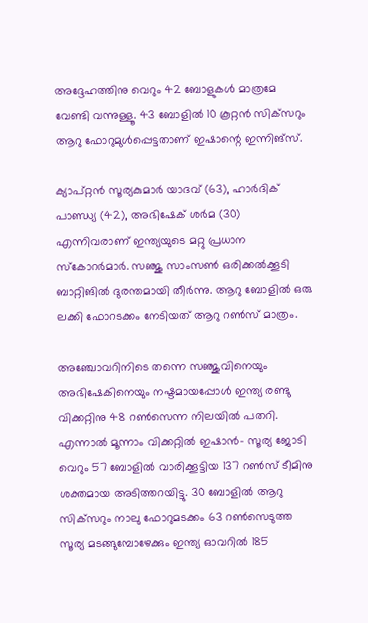അദ്ദേഹത്തിനു വെറും 42 ബോളുകള്‍ മാത്രമേ വേണ്ടി വന്നുള്ളൂ. 43 ബോളില്‍ 10 കൂറ്റന്‍ സിക്‌സറും ആറു ഫോറുമുള്‍പ്പെട്ടതാണ് ഇഷാന്റെ ഇന്നിങ്‌സ്.

ക്യാപ്റ്റന്‍ സൂര്യകുമാര്‍ യാദവ് (63), ഹാര്‍ദിക് പാണ്ഡ്യ (42), അഭിഷേക് ശര്‍മ (30) എന്നിവരാണ് ഇന്ത്യയുടെ മറ്റു പ്രധാന സ്‌കോറര്‍മാര്‍. സഞ്ജു സാംസണ്‍ ഒരിക്കല്‍ക്കൂടി ബാറ്റിങില്‍ ദുരന്തമായി തീര്‍ന്നു. ആറു ബോളില്‍ ഒരു ലക്കി ഫോറടക്കം നേടിയത് ആറു റണ്‍സ് മാത്രം.

അഞ്ചോവറിനിടെ തന്നെ സഞ്ജുവിനെയും അഭിഷേകിനെയും നഷ്ടമായപ്പോള്‍ ഇന്ത്യ രണ്ടു വിക്കറ്റിനു 48 റണ്‍സെന്ന നിലയില്‍ പതറി. എന്നാല്‍ മൂന്നാം വിക്കറ്റില്‍ ഇഷാന്‍- സൂര്യ ജോടി വെറും 57 ബോളില്‍ വാരിക്കൂട്ടിയ 137 റണ്‍സ് ടീമിനു ശക്തമായ അടിത്തറയിട്ടു. 30 ബോളില്‍ ആറു സിക്‌സറും നാലു ഫോറുമടക്കം 63 റണ്‍സെടുത്ത സൂര്യ മടങ്ങുമ്പോഴേക്കും ഇന്ത്യ ഓവറില്‍ 185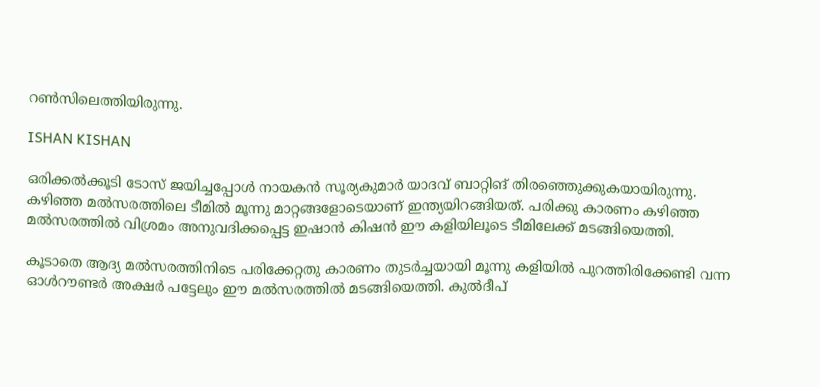റണ്‍സിലെത്തിയിരുന്നു.

ISHAN KISHAN

ഒരിക്കല്‍ക്കൂടി ടോസ് ജയിച്ചപ്പോള്‍ നായകന്‍ സൂര്യകുമാര്‍ യാദവ് ബാറ്റിങ് തിരഞ്ഞെുക്കുകയായിരുന്നു. കഴിഞ്ഞ മല്‍സരത്തിലെ ടീമില്‍ മൂന്നു മാറ്റങ്ങളോടെയാണ് ഇന്ത്യയിറങ്ങിയത്. പരിക്കു കാരണം കഴിഞ്ഞ മല്‍സരത്തില്‍ വിശ്രമം അനുവദിക്കപ്പെട്ട ഇഷാന്‍ കിഷന്‍ ഈ കളിയിലൂടെ ടീമിലേക്ക് മടങ്ങിയെത്തി.

കൂടാതെ ആദ്യ മല്‍സരത്തിനിടെ പരിക്കേറ്റതു കാരണം തുടര്‍ച്ചയായി മൂന്നു കളിയില്‍ പുറത്തിരിക്കേണ്ടി വന്ന ഓള്‍റൗണ്ടര്‍ അക്ഷര്‍ പട്ടേലും ഈ മല്‍സരത്തില്‍ മടങ്ങിയെത്തി. കുല്‍ദീപ്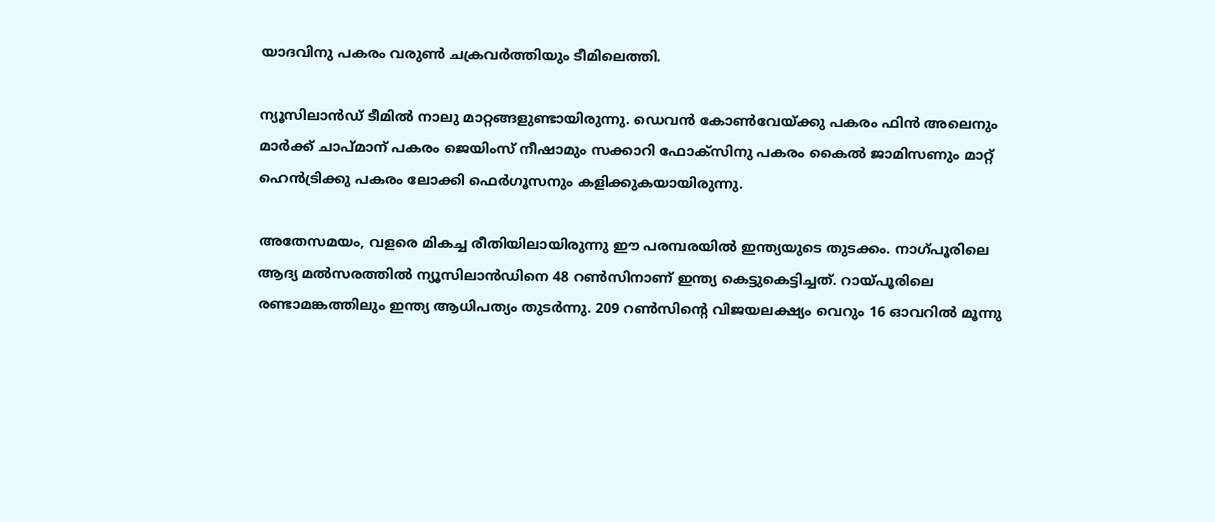യാദവിനു പകരം വരുണ്‍ ചക്രവര്‍ത്തിയും ടീമിലെത്തി.

ന്യൂസിലാന്‍ഡ് ടീമില്‍ നാലു മാറ്റങ്ങളുണ്ടായിരുന്നു. ഡെവന്‍ കോണ്‍വേയ്ക്കു പകരം ഫിന്‍ അലെനും മാര്‍ക്ക് ചാപ്മാന് പകരം ജെയിംസ് നീഷാമും സക്കാറി ഫോക്‌സിനു പകരം കൈല്‍ ജാമിസണും മാറ്റ് ഹെന്‍ട്രിക്കു പകരം ലോക്കി ഫെര്‍ഗൂസനും കളിക്കുകയായിരുന്നു.

അതേസമയം, വളരെ മികച്ച രീതിയിലായിരുന്നു ഈ പരമ്പരയില്‍ ഇന്ത്യയുടെ തുടക്കം. നാഗ്പൂരിലെ ആദ്യ മല്‍സരത്തില്‍ ന്യൂസിലാന്‍ഡിനെ 48 റണ്‍സിനാണ് ഇന്ത്യ കെട്ടുകെട്ടിച്ചത്. റായ്പൂരിലെ രണ്ടാമങ്കത്തിലും ഇന്ത്യ ആധിപത്യം തുടര്‍ന്നു. 209 റണ്‍സിന്റെ വിജയലക്ഷ്യം വെറും 16 ഓവറില്‍ മൂന്നു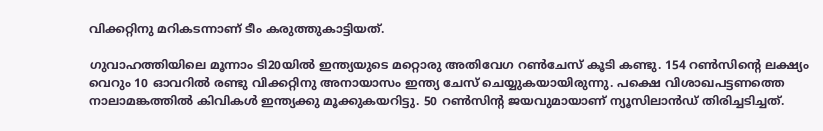വിക്കറ്റിനു മറികടന്നാണ് ടീം കരുത്തുകാട്ടിയത്.

ഗുവാഹത്തിയിലെ മൂന്നാം ടി20യില്‍ ഇന്ത്യയുടെ മറ്റൊരു അതിവേഗ റണ്‍ചേസ് കൂടി കണ്ടു. 154 റണ്‍സിന്റെ ലക്ഷ്യം വെറും 10 ഓവറില്‍ രണ്ടു വിക്കറ്റിനു അനായാസം ഇന്ത്യ ചേസ് ചെയ്യുകയായിരുന്നു. പക്ഷെ വിശാഖപട്ടണത്തെ നാലാമങ്കത്തില്‍ കിവികള്‍ ഇന്ത്യക്കു മൂക്കുകയറിട്ടു. 50 റണ്‍സിന്റ ജയവുമായാണ് ന്യൂസിലാന്‍ഡ് തിരിച്ചടിച്ചത്.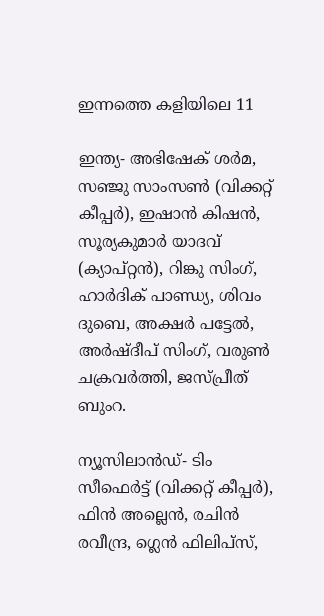ഇന്നത്തെ കളിയിലെ 11

ഇന്ത്യ- അഭിഷേക് ശര്‍മ, സഞ്ജു സാംസണ്‍ (വിക്കറ്റ് കീപ്പര്‍), ഇഷാന്‍ കിഷന്‍, സൂര്യകുമാര്‍ യാദവ് (ക്യാപ്റ്റന്‍), റിങ്കു സിംഗ്, ഹാര്‍ദിക് പാണ്ഡ്യ, ശിവം ദുബെ, അക്ഷര്‍ പട്ടേല്‍, അര്‍ഷ്ദീപ് സിംഗ്, വരുണ്‍ ചക്രവര്‍ത്തി, ജസ്പ്രീത് ബുംറ.

ന്യൂസിലാന്‍ഡ്- ടിം സീഫെര്‍ട്ട് (വിക്കറ്റ് കീപ്പര്‍), ഫിന്‍ അല്ലെന്‍, രചിന്‍ രവീന്ദ്ര, ഗ്ലെന്‍ ഫിലിപ്‌സ്,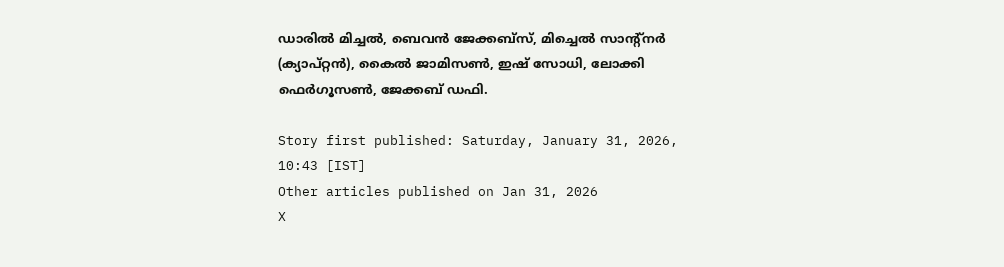ഡാരില്‍ മിച്ചല്‍, ബെവന്‍ ജേക്കബ്‌സ്, മിച്ചെല്‍ സാന്റ്‌നര്‍ (ക്യാപ്റ്റന്‍), കൈല്‍ ജാമിസണ്‍, ഇഷ് സോധി, ലോക്കി ഫെര്‍ഗൂസണ്‍, ജേക്കബ് ഡഫി.

Story first published: Saturday, January 31, 2026, 10:43 [IST]
Other articles published on Jan 31, 2026
X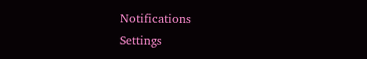Notifications
Settings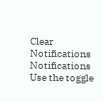Clear Notifications
Notifications
Use the toggle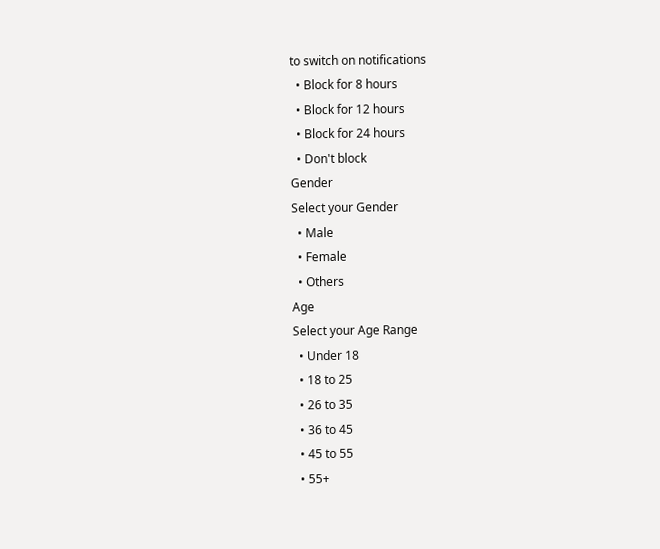to switch on notifications
  • Block for 8 hours
  • Block for 12 hours
  • Block for 24 hours
  • Don't block
Gender
Select your Gender
  • Male
  • Female
  • Others
Age
Select your Age Range
  • Under 18
  • 18 to 25
  • 26 to 35
  • 36 to 45
  • 45 to 55
  • 55+